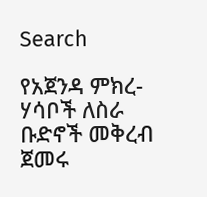Search

የአጀንዳ ምክረ-ሃሳቦች ለስራ ቡድኖች መቅረብ ጀመሩ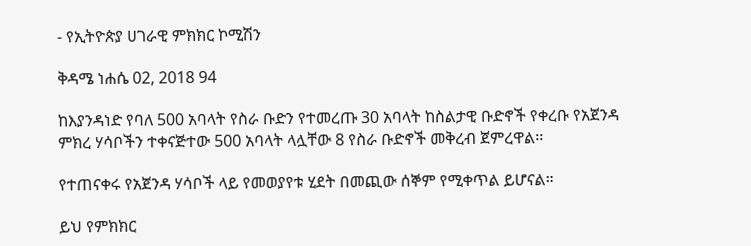- የኢትዮጵያ ሀገራዊ ምክክር ኮሚሽን

ቅዳሜ ነሐሴ 02, 2018 94

ከእያንዳነድ የባለ 500 አባላት የስራ ቡድን የተመረጡ 30 አባላት ከስልታዊ ቡድኖች የቀረቡ የአጀንዳ ምክረ ሃሳቦችን ተቀናጅተው 500 አባላት ላሏቸው 8 የስራ ቡድኖች መቅረብ ጀምረዋል፡፡

የተጠናቀሩ የአጀንዳ ሃሳቦች ላይ የመወያየቱ ሂደት በመጪው ሰኞም የሚቀጥል ይሆናል።

ይህ የምክክር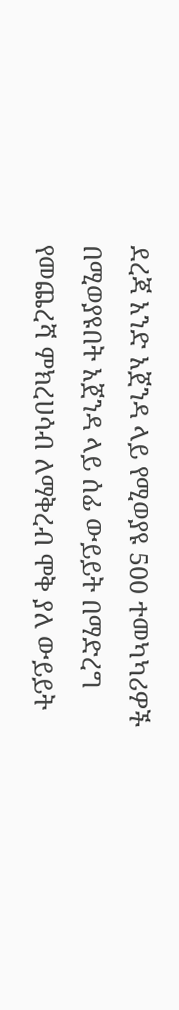ደረጃ አንድ አጀንዳ ላይ የሚወያዩ 500 ተመካካሪዎች በሚወያዩበት አጀንዳ ላይ ሰፊ ውይይት በማድረግ የመጨረሻ ምክረሀሳብ ለማቅረብ ሞቅ ያለ ውይይት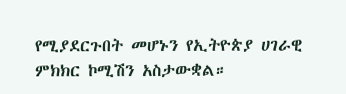የሚያደርጉበት መሆኑን የኢትዮጵያ ሀገራዊ ምክክር ኮሚሽን አስታውቋል።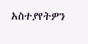አስተያየትዎን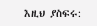እዚህ ያስፍሩ: